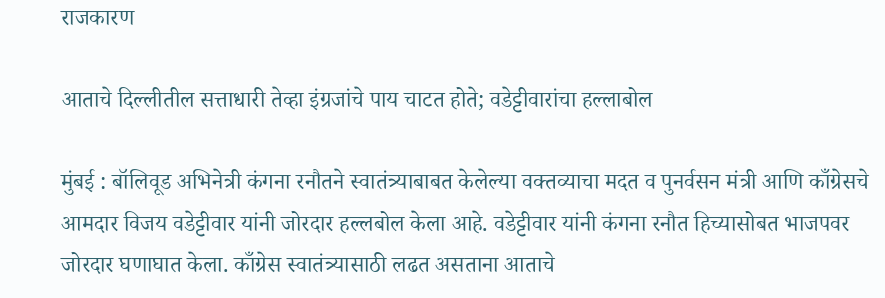राजकारण

आताचे दिल्लीतील सत्ताधारी तेव्हा इंग्रजांचे पाय चाटत होते; वडेट्टीवारांचा हल्लाबोल

मुंबई : बॉलिवूड अभिनेत्री कंगना रनौतने स्वातंत्र्याबाबत केलेल्या वक्तव्याचा मदत व पुनर्वसन मंत्री आणि काँग्रेसचे आमदार विजय वडेट्टीवार यांनी जोरदार हल्लबोल केला आहे. वडेट्टीवार यांनी कंगना रनौत हिच्यासोबत भाजपवर जोरदार घणाघात केला. काँग्रेस स्वातंत्र्यासाठी लढत असताना आताचे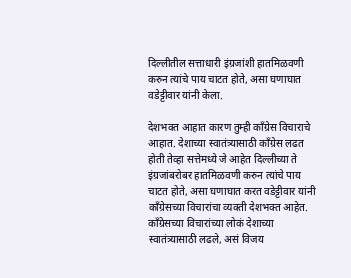दिल्लीतील सत्ताधारी इंग्रजांशी हातमिळवणी करुन त्यांचे पाय चाटत होते, असा घणाघात वडेट्टीवार यांनी केला.

देशभक्त आहात कारण तुम्ही काँग्रेस विचाराचे आहात. देशाच्या स्वातंत्र्यासाठी काँग्रेस लढत होती तेव्हा सत्तेमध्ये जे आहेत दिल्लीच्या ते इंग्रजांबरोबर हातमिळवणी करुन त्यांचे पाय चाटत होते, असा घणाघात करत वडेट्टीवार यांनी काँग्रेसच्या विचारांचा व्यक्ती देशभक्त आहेत. काँग्रेसच्या विचारांच्या लोकं देशाच्या स्वातंत्र्यासाठी लढले, असं विजय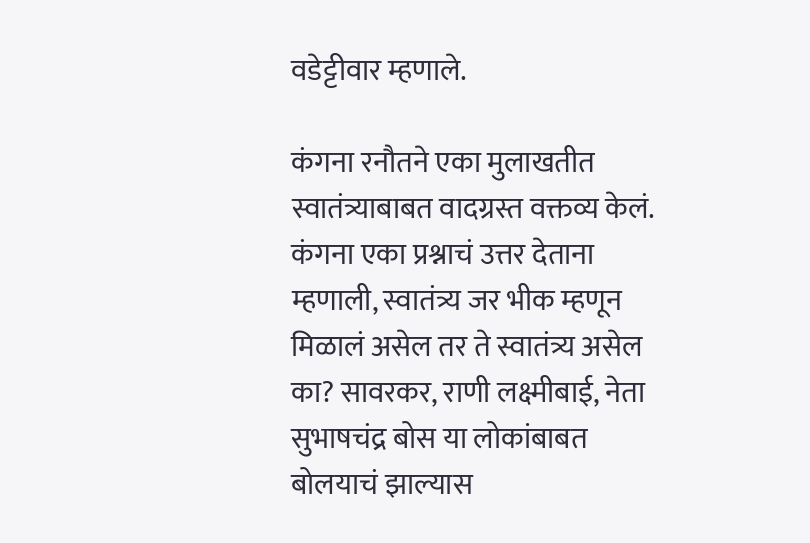वडेट्टीवार म्हणाले.

कंगना रनौतने एका मुलाखतीत स्वातंत्र्याबाबत वादग्रस्त वक्तव्य केलं. कंगना एका प्रश्नाचं उत्तर देताना म्हणाली, स्वातंत्र्य जर भीक म्हणून मिळालं असेल तर ते स्वातंत्र्य असेल का? सावरकर, राणी लक्ष्मीबाई, नेता सुभाषचंद्र बोस या लोकांबाबत बोलयाचं झाल्यास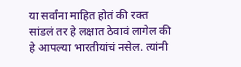या सर्वांना माहित होतं की रक्त सांडलं तर हे लक्षात ठेवावं लागेल की हे आपल्या भारतीयांचं नसेल. त्यांनी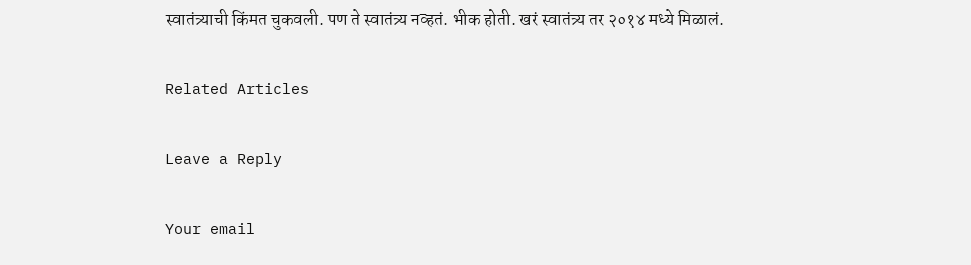स्वातंत्र्याची किंमत चुकवली. पण ते स्वातंत्र्य नव्हतं. भीक होती. खरं स्वातंत्र्य तर २०१४ मध्ये मिळालं.

Related Articles

Leave a Reply

Your email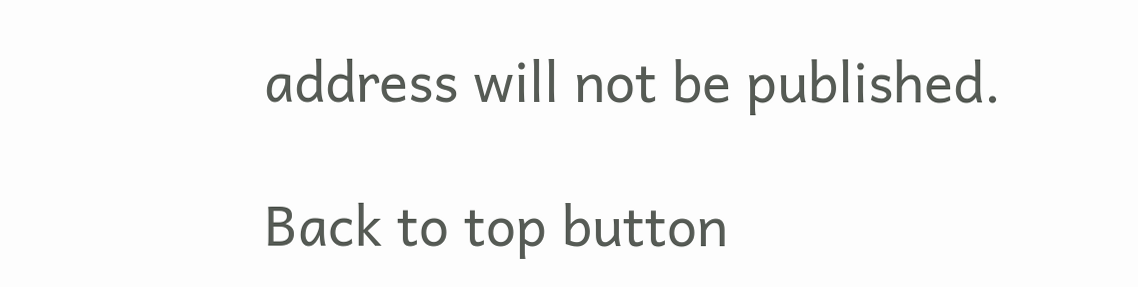address will not be published.

Back to top button